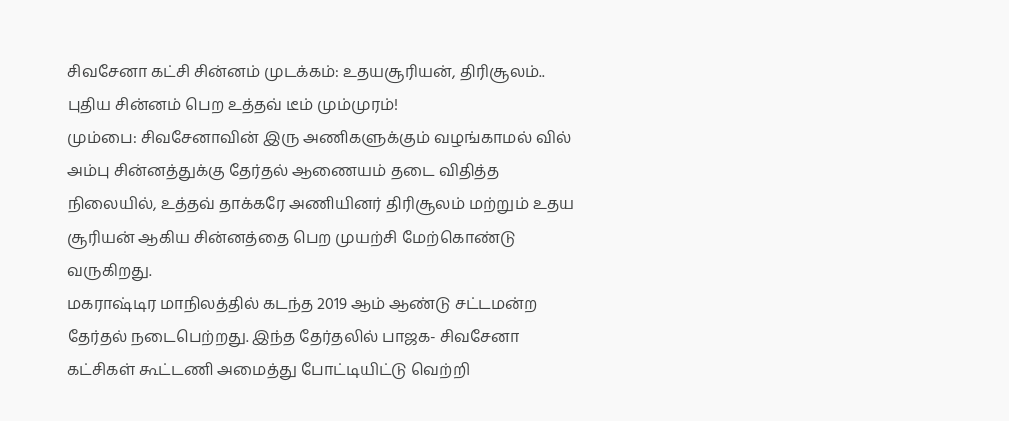சிவசேனா கட்சி சின்னம் முடக்கம்: உதயசூரியன், திரிசூலம்.. புதிய சின்னம் பெற உத்தவ் டீம் மும்முரம்!
மும்பை: சிவசேனாவின் இரு அணிகளுக்கும் வழங்காமல் வில் அம்பு சின்னத்துக்கு தேர்தல் ஆணையம் தடை விதித்த நிலையில், உத்தவ் தாக்கரே அணியினர் திரிசூலம் மற்றும் உதய சூரியன் ஆகிய சின்னத்தை பெற முயற்சி மேற்கொண்டு வருகிறது.
மகராஷ்டிர மாநிலத்தில் கடந்த 2019 ஆம் ஆண்டு சட்டமன்ற தேர்தல் நடைபெற்றது. இந்த தேர்தலில் பாஜக- சிவசேனா கட்சிகள் கூட்டணி அமைத்து போட்டியிட்டு வெற்றி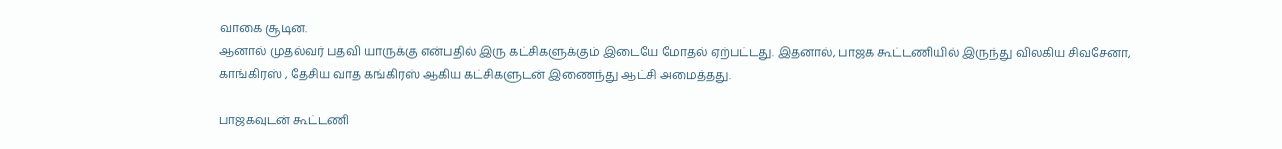வாகை சூடின.
ஆனால் முதல்வர் பதவி யாருக்கு என்பதில் இரு கட்சிகளுக்கும் இடையே மோதல் ஏற்பட்டது. இதனால், பாஜக கூட்டணியில் இருந்து விலகிய சிவசேனா, காங்கிரஸ் , தேசிய வாத கங்கிரஸ் ஆகிய கட்சிகளுடன் இணைந்து ஆட்சி அமைத்தது.

பாஜகவுடன் கூட்டணி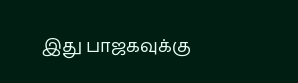இது பாஜகவுக்கு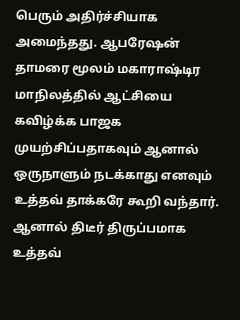பெரும் அதிர்ச்சியாக அமைந்தது. ஆபரேஷன் தாமரை மூலம் மகாராஷ்டிர மாநிலத்தில் ஆட்சியை கவிழ்க்க பாஜக முயற்சிப்பதாகவும் ஆனால் ஒருநாளும் நடக்காது எனவும் உத்தவ் தாக்கரே கூறி வந்தார். ஆனால் திடீர் திருப்பமாக உத்தவ்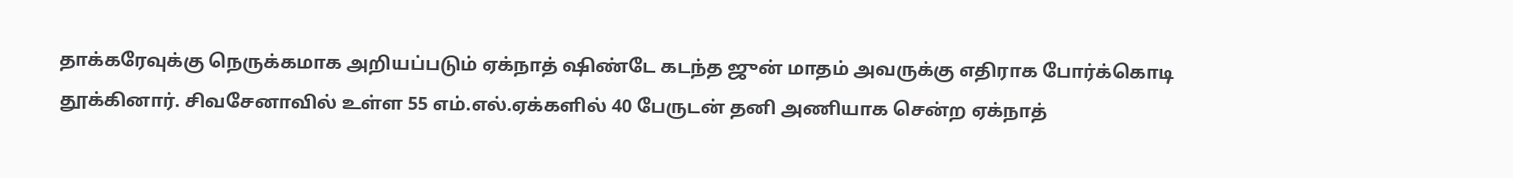தாக்கரேவுக்கு நெருக்கமாக அறியப்படும் ஏக்நாத் ஷிண்டே கடந்த ஜுன் மாதம் அவருக்கு எதிராக போர்க்கொடி தூக்கினார். சிவசேனாவில் உள்ள 55 எம்.எல்.ஏக்களில் 40 பேருடன் தனி அணியாக சென்ற ஏக்நாத்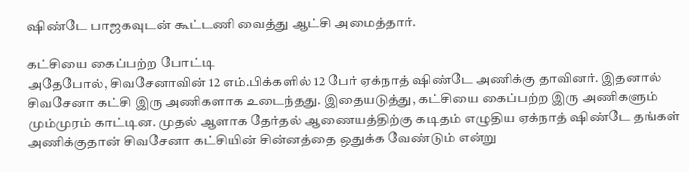ஷிண்டே பாஜகவுடன் கூட்டணி வைத்து ஆட்சி அமைத்தார்.

கட்சியை கைப்பற்ற போட்டி
அதேபோல், சிவசேனாவின் 12 எம்.பிக்களில் 12 பேர் ஏக்நாத் ஷிண்டே அணிக்கு தாவினர். இதனால் சிவசேனா கட்சி இரு அணிகளாக உடைந்தது. இதையடுத்து, கட்சியை கைப்பற்ற இரு அணிகளும் மும்முரம் காட்டின. முதல் ஆளாக தேர்தல் ஆணையத்திற்கு கடிதம் எழுதிய ஏக்நாத் ஷிண்டே தங்கள் அணிக்குதான் சிவசேனா கட்சியின் சின்னத்தை ஒதுக்க வேண்டும் என்று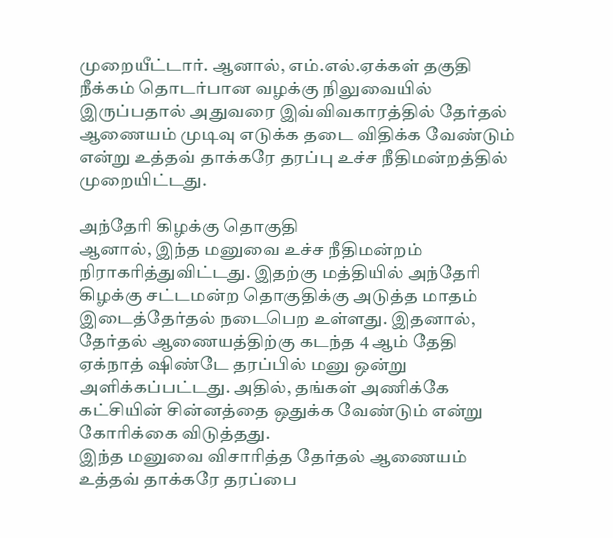முறையீட்டார். ஆனால், எம்.எல்.ஏக்கள் தகுதி நீக்கம் தொடர்பான வழக்கு நிலுவையில் இருப்பதால் அதுவரை இவ்விவகாரத்தில் தேர்தல் ஆணையம் முடிவு எடுக்க தடை விதிக்க வேண்டும் என்று உத்தவ் தாக்கரே தரப்பு உச்ச நீதிமன்றத்தில் முறையிட்டது.

அந்தேரி கிழக்கு தொகுதி
ஆனால், இந்த மனுவை உச்ச நீதிமன்றம் நிராகரித்துவிட்டது. இதற்கு மத்தியில் அந்தேரி கிழக்கு சட்டமன்ற தொகுதிக்கு அடுத்த மாதம் இடைத்தேர்தல் நடைபெற உள்ளது. இதனால், தேர்தல் ஆணையத்திற்கு கடந்த 4 ஆம் தேதி ஏக்நாத் ஷிண்டே தரப்பில் மனு ஒன்று அளிக்கப்பட்டது. அதில், தங்கள் அணிக்கே கட்சியின் சின்னத்தை ஒதுக்க வேண்டும் என்று கோரிக்கை விடுத்தது.
இந்த மனுவை விசாரித்த தேர்தல் ஆணையம் உத்தவ் தாக்கரே தரப்பை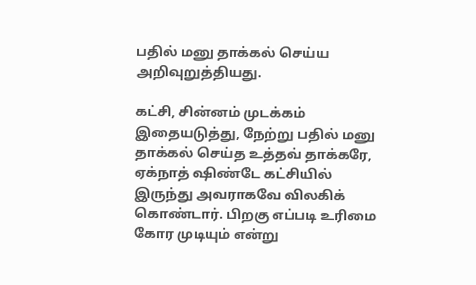பதில் மனு தாக்கல் செய்ய அறிவுறுத்தியது.

கட்சி, சின்னம் முடக்கம்
இதையடுத்து, நேற்று பதில் மனு தாக்கல் செய்த உத்தவ் தாக்கரே, ஏக்நாத் ஷிண்டே கட்சியில் இருந்து அவராகவே விலகிக் கொண்டார். பிறகு எப்படி உரிமை கோர முடியும் என்று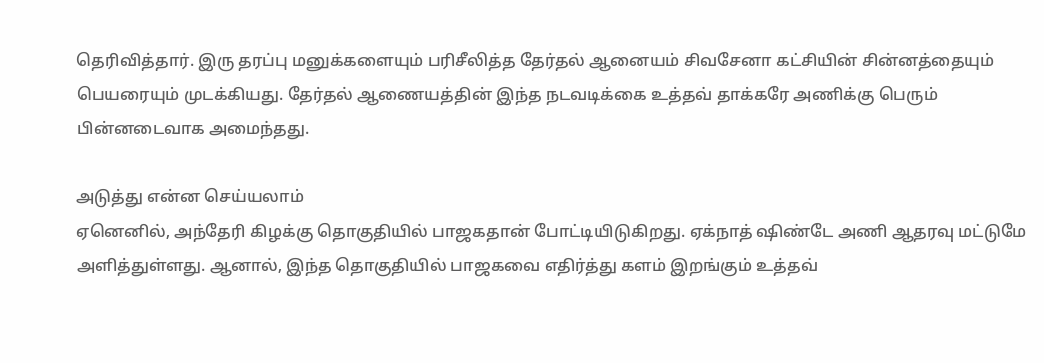தெரிவித்தார். இரு தரப்பு மனுக்களையும் பரிசீலித்த தேர்தல் ஆனையம் சிவசேனா கட்சியின் சின்னத்தையும் பெயரையும் முடக்கியது. தேர்தல் ஆணையத்தின் இந்த நடவடிக்கை உத்தவ் தாக்கரே அணிக்கு பெரும் பின்னடைவாக அமைந்தது.

அடுத்து என்ன செய்யலாம்
ஏனெனில், அந்தேரி கிழக்கு தொகுதியில் பாஜகதான் போட்டியிடுகிறது. ஏக்நாத் ஷிண்டே அணி ஆதரவு மட்டுமே அளித்துள்ளது. ஆனால், இந்த தொகுதியில் பாஜகவை எதிர்த்து களம் இறங்கும் உத்தவ்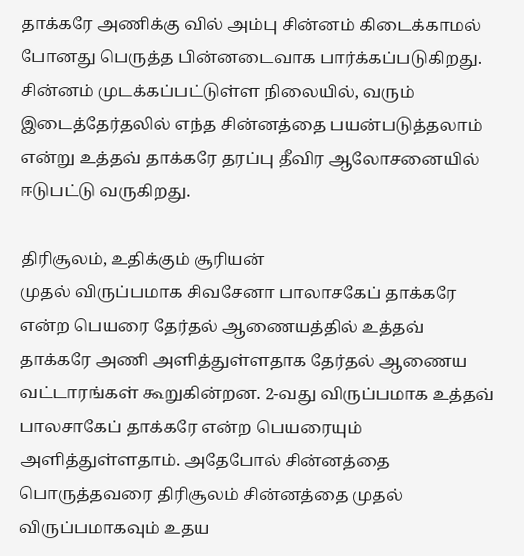தாக்கரே அணிக்கு வில் அம்பு சின்னம் கிடைக்காமல் போனது பெருத்த பின்னடைவாக பார்க்கப்படுகிறது. சின்னம் முடக்கப்பட்டுள்ள நிலையில், வரும் இடைத்தேர்தலில் எந்த சின்னத்தை பயன்படுத்தலாம் என்று உத்தவ் தாக்கரே தரப்பு தீவிர ஆலோசனையில் ஈடுபட்டு வருகிறது.

திரிசூலம், உதிக்கும் சூரியன்
முதல் விருப்பமாக சிவசேனா பாலாசகேப் தாக்கரே என்ற பெயரை தேர்தல் ஆணையத்தில் உத்தவ் தாக்கரே அணி அளித்துள்ளதாக தேர்தல் ஆணைய வட்டாரங்கள் கூறுகின்றன. 2-வது விருப்பமாக உத்தவ் பாலசாகேப் தாக்கரே என்ற பெயரையும் அளித்துள்ளதாம். அதேபோல் சின்னத்தை பொருத்தவரை திரிசூலம் சின்னத்தை முதல் விருப்பமாகவும் உதய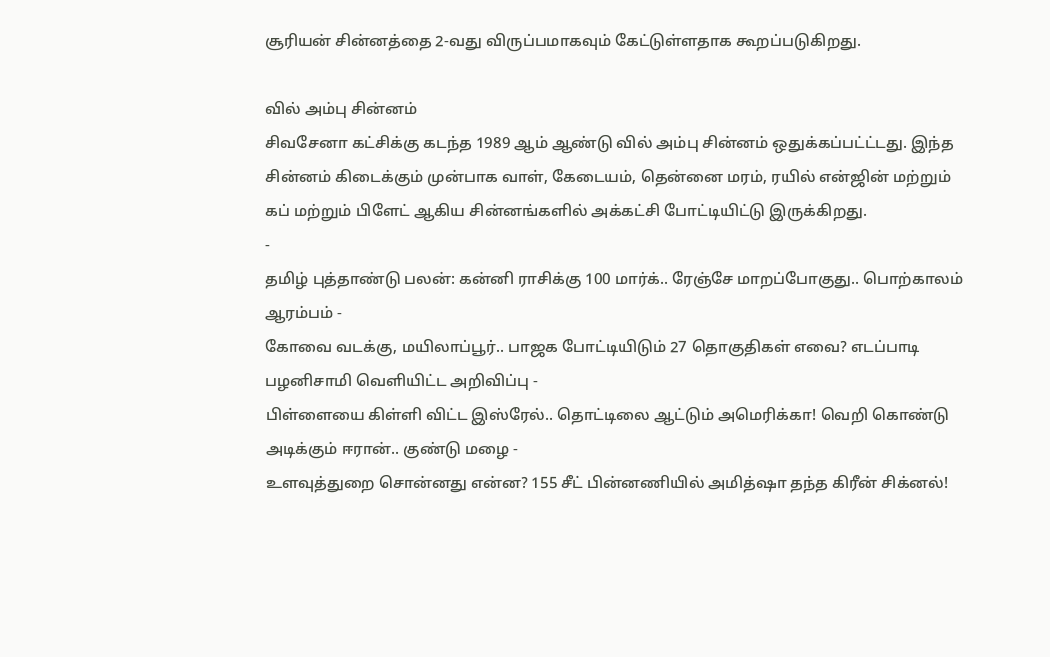சூரியன் சின்னத்தை 2-வது விருப்பமாகவும் கேட்டுள்ளதாக கூறப்படுகிறது.

வில் அம்பு சின்னம்
சிவசேனா கட்சிக்கு கடந்த 1989 ஆம் ஆண்டு வில் அம்பு சின்னம் ஒதுக்கப்பட்ட்டது. இந்த சின்னம் கிடைக்கும் முன்பாக வாள், கேடையம், தென்னை மரம், ரயில் என்ஜின் மற்றும் கப் மற்றும் பிளேட் ஆகிய சின்னங்களில் அக்கட்சி போட்டியிட்டு இருக்கிறது.
-
தமிழ் புத்தாண்டு பலன்: கன்னி ராசிக்கு 100 மார்க்.. ரேஞ்சே மாறப்போகுது.. பொற்காலம் ஆரம்பம் -
கோவை வடக்கு, மயிலாப்பூர்.. பாஜக போட்டியிடும் 27 தொகுதிகள் எவை? எடப்பாடி பழனிசாமி வெளியிட்ட அறிவிப்பு -
பிள்ளையை கிள்ளி விட்ட இஸ்ரேல்.. தொட்டிலை ஆட்டும் அமெரிக்கா! வெறி கொண்டு அடிக்கும் ஈரான்.. குண்டு மழை -
உளவுத்துறை சொன்னது என்ன? 155 சீட் பின்னணியில் அமித்ஷா தந்த கிரீன் சிக்னல்!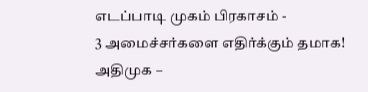எடப்பாடி முகம் பிரகாசம் -
3 அமைச்சர்களை எதிர்க்கும் தமாக! அதிமுக –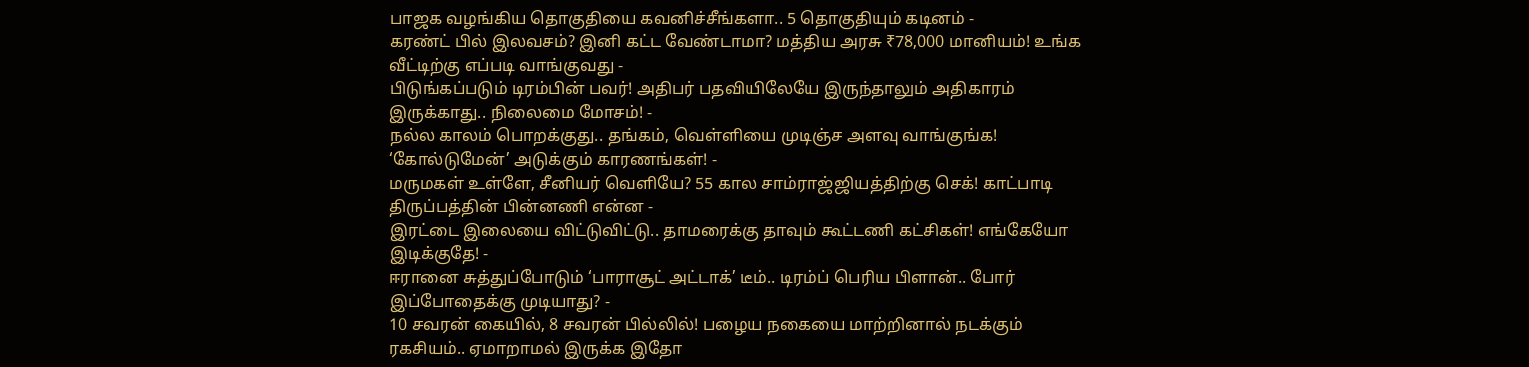பாஜக வழங்கிய தொகுதியை கவனிச்சீங்களா.. 5 தொகுதியும் கடினம் -
கரண்ட் பில் இலவசம்? இனி கட்ட வேண்டாமா? மத்திய அரசு ₹78,000 மானியம்! உங்க வீட்டிற்கு எப்படி வாங்குவது -
பிடுங்கப்படும் டிரம்பின் பவர்! அதிபர் பதவியிலேயே இருந்தாலும் அதிகாரம் இருக்காது.. நிலைமை மோசம்! -
நல்ல காலம் பொறக்குது.. தங்கம், வெள்ளியை முடிஞ்ச அளவு வாங்குங்க! ‘கோல்டுமேன்’ அடுக்கும் காரணங்கள்! -
மருமகள் உள்ளே, சீனியர் வெளியே? 55 கால சாம்ராஜ்ஜியத்திற்கு செக்! காட்பாடி திருப்பத்தின் பின்னணி என்ன -
இரட்டை இலையை விட்டுவிட்டு.. தாமரைக்கு தாவும் கூட்டணி கட்சிகள்! எங்கேயோ இடிக்குதே! -
ஈரானை சுத்துப்போடும் ‘பாராசூட் அட்டாக்’ டீம்.. டிரம்ப் பெரிய பிளான்.. போர் இப்போதைக்கு முடியாது? -
10 சவரன் கையில், 8 சவரன் பில்லில்! பழைய நகையை மாற்றினால் நடக்கும் ரகசியம்.. ஏமாறாமல் இருக்க இதோ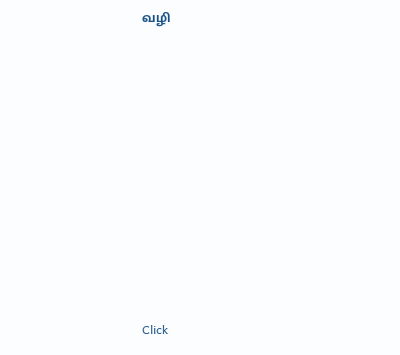வழி












Click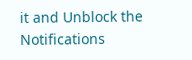it and Unblock the Notifications